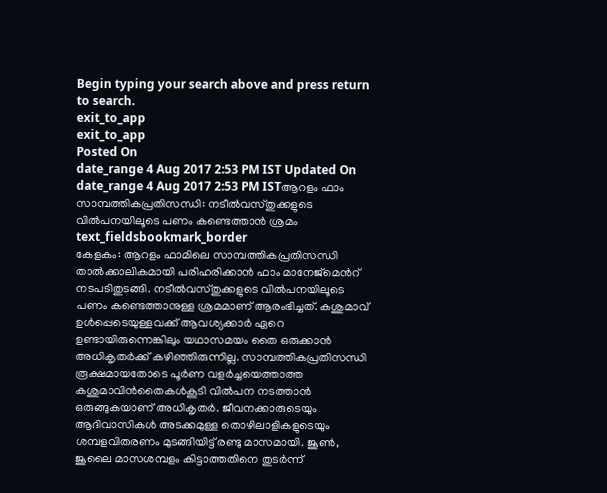Begin typing your search above and press return to search.
exit_to_app
exit_to_app
Posted On
date_range 4 Aug 2017 2:53 PM IST Updated On
date_range 4 Aug 2017 2:53 PM ISTആറളം ഫാം സാമ്പത്തികപ്രതിസന്ധി: നടീൽവസ്തുക്കളുടെ വിൽപനയിലൂടെ പണം കണ്ടെത്താൻ ശ്രമം
text_fieldsbookmark_border
കേളകം: ആറളം ഫാമിലെ സാമ്പത്തികപ്രതിസന്ധി താൽക്കാലികമായി പരിഹരിക്കാൻ ഫാം മാനേജ്മെൻറ് നടപടിതുടങ്ങി. നടീൽവസ്തുക്കളുടെ വിൽപനയിലൂടെ പണം കണ്ടെത്താനുള്ള ശ്രമമാണ് ആരംഭിച്ചത്. കശുമാവ് ഉൾപ്പെടെയുള്ളവക്ക് ആവശ്യക്കാർ ഏറെ ഉണ്ടായിരുന്നെങ്കിലും യഥാസമയം തൈ ഒരുക്കാൻ അധികൃതർക്ക് കഴിഞ്ഞിരുന്നില്ല. സാമ്പത്തികപ്രതിസന്ധി രൂക്ഷമായതോടെ പൂർണ വളർച്ചയെത്താത്ത കശുമാവിൻതൈകൾകൂടി വിൽപന നടത്താൻ ഒരുങ്ങുകയാണ് അധികൃതർ. ജീവനക്കാരുടെയും ആദിവാസികൾ അടക്കമുള്ള തൊഴിലാളികളുടെയും ശമ്പളവിതരണം മുടങ്ങിയിട്ട് രണ്ടു മാസമായി. ജൂൺ, ജൂലൈ മാസശമ്പളം കിട്ടാത്തതിനെ തുടർന്ന്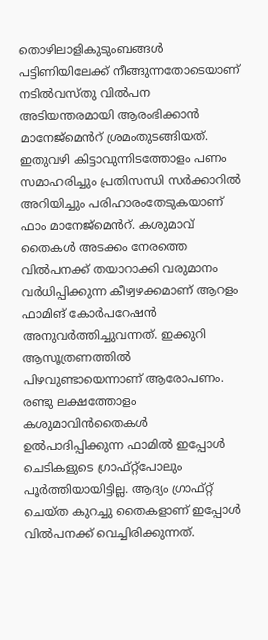തൊഴിലാളികുടുംബങ്ങൾ പട്ടിണിയിലേക്ക് നീങ്ങുന്നതോടെയാണ് നടിൽവസ്തു വിൽപന അടിയന്തരമായി ആരംഭിക്കാൻ മാനേജ്മെൻറ് ശ്രമംതുടങ്ങിയത്. ഇതുവഴി കിട്ടാവുന്നിടത്തോളം പണം സമാഹരിച്ചും പ്രതിസന്ധി സർക്കാറിൽ അറിയിച്ചും പരിഹാരംതേടുകയാണ് ഫാം മാനേജ്മെൻറ്. കശുമാവ് തൈകൾ അടക്കം നേരത്തെ വിൽപനക്ക് തയാറാക്കി വരുമാനം വർധിപ്പിക്കുന്ന കീഴ്വഴക്കമാണ് ആറളം ഫാമിങ് കോർപറേഷൻ അനുവർത്തിച്ചുവന്നത്. ഇക്കുറി ആസൂത്രണത്തിൽ പിഴവുണ്ടായെന്നാണ് ആരോപണം. രണ്ടു ലക്ഷത്തോളം കശുമാവിൻതൈകൾ ഉൽപാദിപ്പിക്കുന്ന ഫാമിൽ ഇപ്പോൾ ചെടികളുടെ ഗ്രാഫ്റ്റ്പോലും പൂർത്തിയായിട്ടില്ല. ആദ്യം ഗ്രാഫ്റ്റ് ചെയ്ത കുറച്ചു തൈകളാണ് ഇപ്പോൾ വിൽപനക്ക് വെച്ചിരിക്കുന്നത്.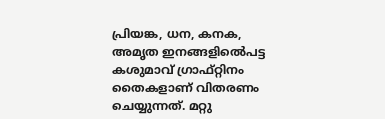പ്രിയങ്ക, ധന, കനക, അമൃത ഇനങ്ങളിൽെപട്ട കശുമാവ് ഗ്രാഫ്റ്റിനം തൈകളാണ് വിതരണം ചെയ്യുന്നത്. മറ്റു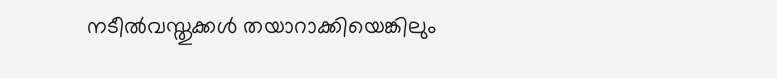നടീൽവസ്തുക്കൾ തയാറാക്കിയെങ്കിലും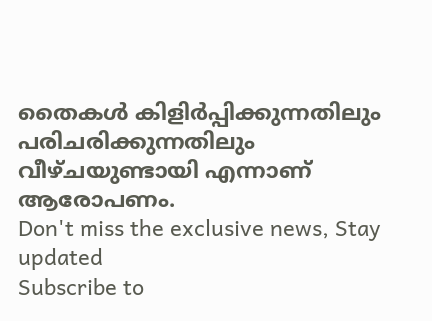തൈകൾ കിളിർപ്പിക്കുന്നതിലും പരിചരിക്കുന്നതിലും വീഴ്ചയുണ്ടായി എന്നാണ് ആരോപണം.
Don't miss the exclusive news, Stay updated
Subscribe to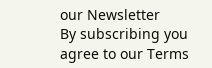our Newsletter
By subscribing you agree to our Terms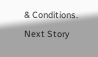& Conditions.
Next Story